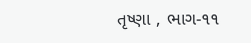તૃષ્ણા , ભાગ-૧૧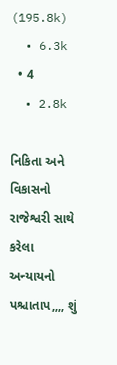(195.8k)
  • 6.3k
  • 4
  • 2.8k

નિકિતા અને વિકાસનો રાજેશ્વરી સાથે કરેલા અન્યાયનો પશ્ચાતાપ,,,, શું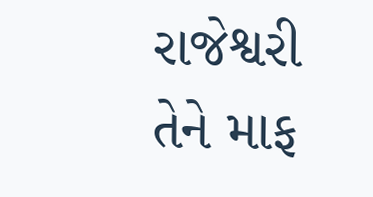રાજેશ્વરી તેને માફ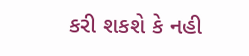કરી શકશે કે નહી